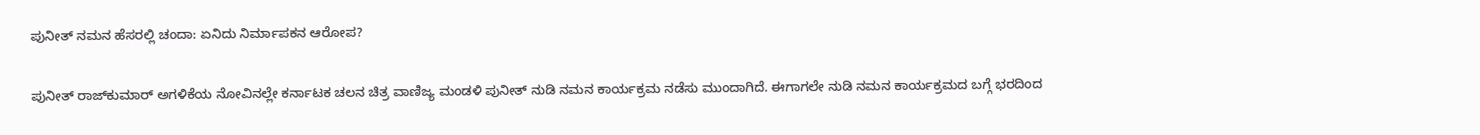ಪುನೀತ್ ನಮನ ಹೆಸರಲ್ಲಿ ಚಂದಾ: ಏನಿದು ನಿರ್ಮಾಪಕನ ಆರೋಪ?

ಪುನೀತ್ ರಾಜ್‌ಕುಮಾರ್ ಅಗಳಿಕೆಯ ನೋವಿನಲ್ಲೇ ಕರ್ನಾಟಕ ಚಲನ ಚಿತ್ರ ವಾಣಿಜ್ಯ ಮಂಡಳಿ ಪುನೀತ್ ನುಡಿ ನಮನ ಕಾರ್ಯಕ್ರಮ ನಡೆಸು ಮುಂದಾಗಿದೆ. ಈಗಾಗಲೇ ನುಡಿ ನಮನ ಕಾರ್ಯಕ್ರಮದ ಬಗ್ಗೆ ಭರದಿಂದ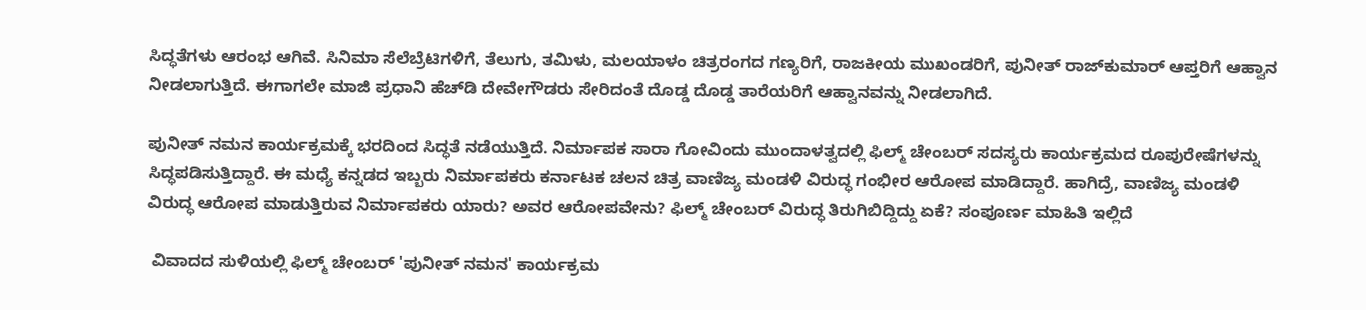ಸಿದ್ಧತೆಗಳು ಆರಂಭ ಆಗಿವೆ. ಸಿನಿಮಾ ಸೆಲೆಬ್ರೆಟಿಗಳಿಗೆ, ತೆಲುಗು, ತಮಿಳು, ಮಲಯಾಳಂ ಚಿತ್ರರಂಗದ ಗಣ್ಯರಿಗೆ, ರಾಜಕೀಯ ಮುಖಂಡರಿಗೆ, ಪುನೀತ್ ರಾಜ್‌ಕುಮಾರ್ ಆಪ್ತರಿಗೆ ಆಹ್ವಾನ ನೀಡಲಾಗುತ್ತಿದೆ. ಈಗಾಗಲೇ ಮಾಜಿ ಪ್ರಧಾನಿ ಹೆಚ್‌ಡಿ ದೇವೇಗೌಡರು ಸೇರಿದಂತೆ ದೊಡ್ಡ ದೊಡ್ಡ ತಾರೆಯರಿಗೆ ಆಹ್ವಾನವನ್ನು ನೀಡಲಾಗಿದೆ.

ಪುನೀತ್ ನಮನ ಕಾರ್ಯಕ್ರಮಕ್ಕೆ ಭರದಿಂದ ಸಿದ್ಧತೆ ನಡೆಯುತ್ತಿದೆ. ನಿರ್ಮಾಪಕ ಸಾರಾ ಗೋವಿಂದು ಮುಂದಾಳತ್ವದಲ್ಲಿ ಫಿಲ್ಮ್ ಚೇಂಬರ್ ಸದಸ್ಯರು ಕಾರ್ಯಕ್ರಮದ ರೂಪುರೇಷೆಗಳನ್ನು ಸಿದ್ಧಪಡಿಸುತ್ತಿದ್ದಾರೆ. ಈ ಮಧ್ಯೆ ಕನ್ನಡದ ಇಬ್ಬರು ನಿರ್ಮಾಪಕರು ಕರ್ನಾಟಕ ಚಲನ ಚಿತ್ರ ವಾಣಿಜ್ಯ ಮಂಡಳಿ ವಿರುದ್ಧ ಗಂಭೀರ ಆರೋಪ ಮಾಡಿದ್ದಾರೆ. ಹಾಗಿದ್ರೆ, ವಾಣಿಜ್ಯ ಮಂಡಳಿ ವಿರುದ್ಧ ಆರೋಪ ಮಾಡುತ್ತಿರುವ ನಿರ್ಮಾಪಕರು ಯಾರು? ಅವರ ಆರೋಪವೇನು? ಫಿಲ್ಮ್ ಚೇಂಬರ್ ವಿರುದ್ಧ ತಿರುಗಿಬಿದ್ದಿದ್ದು ಏಕೆ? ಸಂಪೂರ್ಣ ಮಾಹಿತಿ ಇಲ್ಲಿದೆ

 ವಿವಾದದ ಸುಳಿಯಲ್ಲಿ ಫಿಲ್ಮ್ ಚೇಂಬರ್ 'ಪುನೀತ್ ನಮನ' ಕಾರ್ಯಕ್ರಮ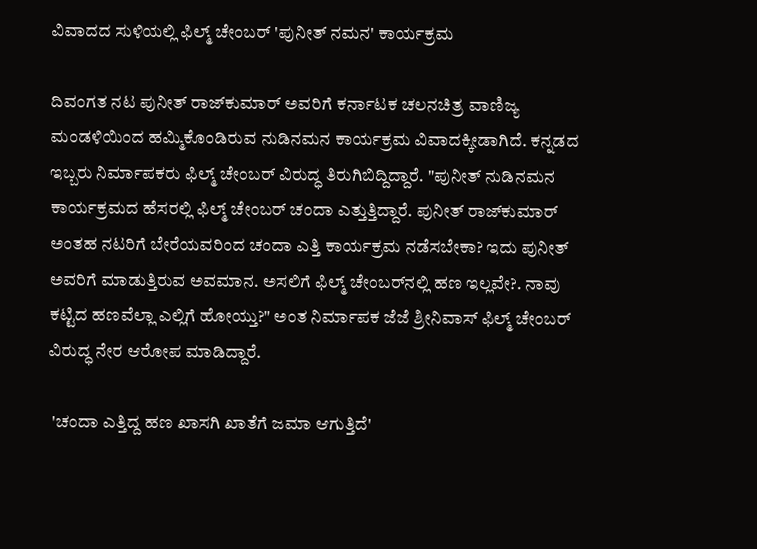ವಿವಾದದ ಸುಳಿಯಲ್ಲಿ ಫಿಲ್ಮ್ ಚೇಂಬರ್ 'ಪುನೀತ್ ನಮನ' ಕಾರ್ಯಕ್ರಮ

ದಿವಂಗತ ನಟ ಪುನೀತ್ ರಾಜ್‍ಕುಮಾರ್ ಅವರಿಗೆ ಕರ್ನಾಟಕ ಚಲನಚಿತ್ರ ವಾಣಿಜ್ಯ ಮಂಡಳಿಯಿಂದ ಹಮ್ಮಿಕೊಂಡಿರುವ ನುಡಿನಮನ ಕಾರ್ಯಕ್ರಮ ವಿವಾದಕ್ಕೀಡಾಗಿದೆ. ಕನ್ನಡದ ಇಬ್ಬರು ನಿರ್ಮಾಪಕರು ಫಿಲ್ಮ್ ಚೇಂಬರ್ ವಿರುದ್ಧ ತಿರುಗಿಬಿದ್ದಿದ್ದಾರೆ. "ಪುನೀತ್ ನುಡಿನಮನ ಕಾರ್ಯಕ್ರಮದ ಹೆಸರಲ್ಲಿ ಫಿಲ್ಮ್ ಚೇಂಬರ್ ಚಂದಾ ಎತ್ತುತ್ತಿದ್ದಾರೆ. ಪುನೀತ್ ರಾಜ್‌ಕುಮಾರ್ ಅಂತಹ ನಟರಿಗೆ ಬೇರೆಯವರಿಂದ ಚಂದಾ ಎತ್ತಿ ಕಾರ್ಯಕ್ರಮ ನಡೆಸಬೇಕಾ? ಇದು ಪುನೀತ್ ಅವರಿಗೆ ಮಾಡುತ್ತಿರುವ ಅವಮಾನ. ಅಸಲಿಗೆ ಫಿಲ್ಮ್ ಚೇಂಬರ್‌ನಲ್ಲಿ ಹಣ ಇಲ್ಲವೇ?. ನಾವು ಕಟ್ಟಿದ ಹಣವೆಲ್ಲಾ ಎಲ್ಲಿಗೆ ಹೋಯ್ತು?" ಅಂತ ನಿರ್ಮಾಪಕ ಜೆಜೆ ಶ್ರೀನಿವಾಸ್ ಫಿಲ್ಮ್ ಚೇಂಬರ್ ವಿರುದ್ಧ ನೇರ ಆರೋಪ ಮಾಡಿದ್ದಾರೆ.

 'ಚಂದಾ ಎತ್ತಿದ್ದ ಹಣ ಖಾಸಗಿ ಖಾತೆಗೆ ಜಮಾ ಆಗುತ್ತಿದೆ'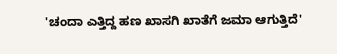'ಚಂದಾ ಎತ್ತಿದ್ದ ಹಣ ಖಾಸಗಿ ಖಾತೆಗೆ ಜಮಾ ಆಗುತ್ತಿದೆ'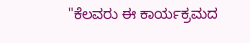"ಕೆಲವರು ಈ ಕಾರ್ಯಕ್ರಮದ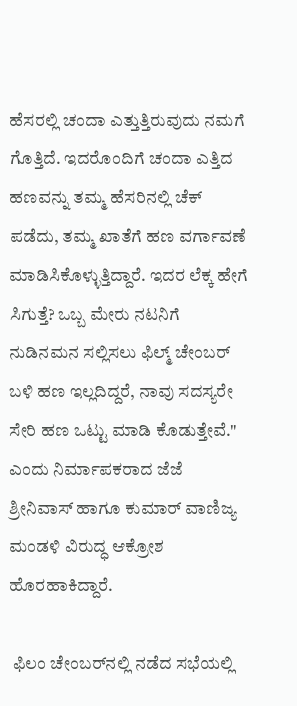ಹೆಸರಲ್ಲಿ ಚಂದಾ ಎತ್ತುತ್ತಿರುವುದು ನಮಗೆ ಗೊತ್ತಿದೆ. ಇದರೊಂದಿಗೆ ಚಂದಾ ಎತ್ತಿದ ಹಣವನ್ನು ತಮ್ಮ ಹೆಸರಿನಲ್ಲಿ ಚೆಕ್ ಪಡೆದು, ತಮ್ಮ ಖಾತೆಗೆ ಹಣ ವರ್ಗಾವಣೆ ಮಾಡಿಸಿಕೊಳ್ಳುತ್ತಿದ್ದಾರೆ. ಇದರ ಲೆಕ್ಕ ಹೇಗೆ ಸಿಗುತ್ತೆ? ಒಬ್ಬ ಮೇರು ನಟನಿಗೆ ನುಡಿನಮನ ಸಲ್ಲಿಸಲು ಫಿಲ್ಮ್ ಚೇಂಬರ್ ಬಳಿ ಹಣ ಇಲ್ಲದಿದ್ದರೆ, ನಾವು ಸದಸ್ಯರೇ ಸೇರಿ ಹಣ ಒಟ್ಟು ಮಾಡಿ ಕೊಡುತ್ತೇವೆ." ಎಂದು ನಿರ್ಮಾಪಕರಾದ ಜೆಜೆ ಶ್ರೀನಿವಾಸ್ ಹಾಗೂ ಕುಮಾರ್ ವಾಣಿಜ್ಯ ಮಂಡಳಿ ವಿರುದ್ಧ ಆಕ್ರೋಶ ಹೊರಹಾಕಿದ್ದಾರೆ.

 ಫಿಲಂ ಚೇಂಬರ್‌ನಲ್ಲಿ ನಡೆದ ಸಭೆಯಲ್ಲಿ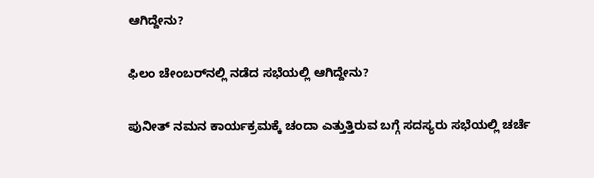ಆಗಿದ್ದೇನು?

ಫಿಲಂ ಚೇಂಬರ್‌ನಲ್ಲಿ ನಡೆದ ಸಭೆಯಲ್ಲಿ ಆಗಿದ್ದೇನು?

ಪುನೀತ್ ನಮನ ಕಾರ್ಯಕ್ರಮಕ್ಕೆ ಚಂದಾ ಎತ್ತುತ್ತಿರುವ ಬಗ್ಗೆ ಸದಸ್ಯರು ಸಭೆಯಲ್ಲಿ ಚರ್ಚೆ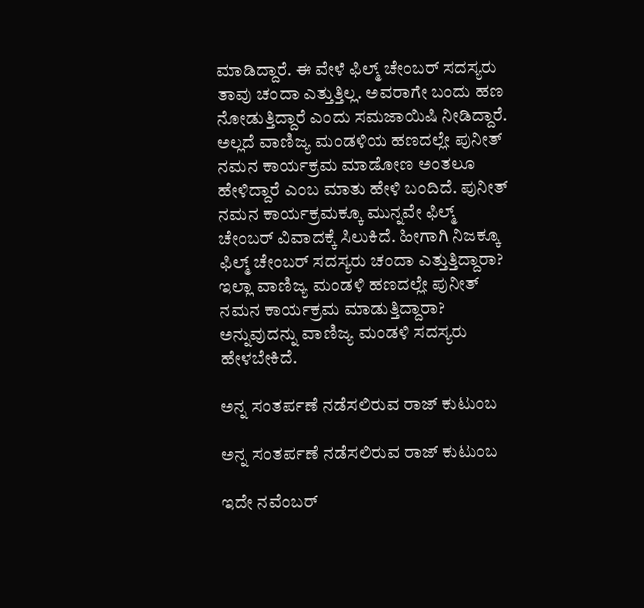ಮಾಡಿದ್ದಾರೆ. ಈ ವೇಳೆ ಫಿಲ್ಮ್ ಚೇಂಬರ್ ಸದಸ್ಯರು ತಾವು ಚಂದಾ ಎತ್ತುತ್ತಿಲ್ಲ. ಅವರಾಗೇ ಬಂದು ಹಣ ನೋಡುತ್ತಿದ್ದಾರೆ ಎಂದು ಸಮಜಾಯಿಷಿ ನೀಡಿದ್ದಾರೆ. ಅಲ್ಲದೆ ವಾಣಿಜ್ಯ ಮಂಡಳಿಯ ಹಣದಲ್ಲೇ ಪುನೀತ್ ನಮನ ಕಾರ್ಯಕ್ರಮ ಮಾಡೋಣ ಅಂತಲೂ ಹೇಳಿದ್ದಾರೆ ಎಂಬ ಮಾತು ಹೇಳಿ ಬಂದಿದೆ. ಪುನೀತ್ ನಮನ ಕಾರ್ಯಕ್ರಮಕ್ಕೂ ಮುನ್ನವೇ ಫಿಲ್ಮ್ ಚೇಂಬರ್ ವಿವಾದಕ್ಕೆ ಸಿಲುಕಿದೆ. ಹೀಗಾಗಿ ನಿಜಕ್ಕೂ ಫಿಲ್ಮ್ ಚೇಂಬರ್ ಸದಸ್ಯರು ಚಂದಾ ಎತ್ತುತ್ತಿದ್ದಾರಾ? ಇಲ್ಲಾ ವಾಣಿಜ್ಯ ಮಂಡಳಿ ಹಣದಲ್ಲೇ ಪುನೀತ್ ನಮನ ಕಾರ್ಯಕ್ರಮ ಮಾಡುತ್ತಿದ್ದಾರಾ? ಅನ್ನುವುದನ್ನು ವಾಣಿಜ್ಯ ಮಂಡಳಿ ಸದಸ್ಯರು ಹೇಳಬೇಕಿದೆ.

ಅನ್ನ ಸಂತರ್ಪಣೆ ನಡೆಸಲಿರುವ ರಾಜ್ ಕುಟುಂಬ

ಅನ್ನ ಸಂತರ್ಪಣೆ ನಡೆಸಲಿರುವ ರಾಜ್ ಕುಟುಂಬ

ಇದೇ ನವೆಂಬರ್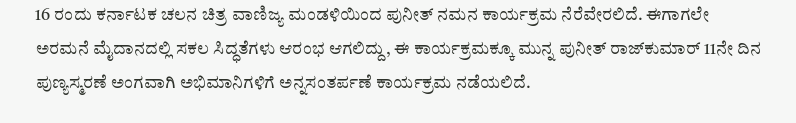16 ರಂದು ಕರ್ನಾಟಕ ಚಲನ ಚಿತ್ರ ವಾಣಿಜ್ಯ ಮಂಡಳಿಯಿಂದ ಪುನೀತ್ ನಮನ ಕಾರ್ಯಕ್ರಮ ನೆರೆವೇರಲಿದೆ. ಈಗಾಗಲೇ ಅರಮನೆ ಮೈದಾನದಲ್ಲಿ ಸಕಲ ಸಿದ್ಧತೆಗಳು ಆರಂಭ ಆಗಲಿದ್ದು, ಈ ಕಾರ್ಯಕ್ರಮಕ್ಕೂ ಮುನ್ನ ಪುನೀತ್ ರಾಜ್‌ಕುಮಾರ್ 11ನೇ ದಿನ ಪುಣ್ಯಸ್ಮರಣೆ ಅಂಗವಾಗಿ ಅಭಿಮಾನಿಗಳಿಗೆ ಅನ್ನಸಂತರ್ಪಣೆ ಕಾರ್ಯಕ್ರಮ ನಡೆಯಲಿದೆ.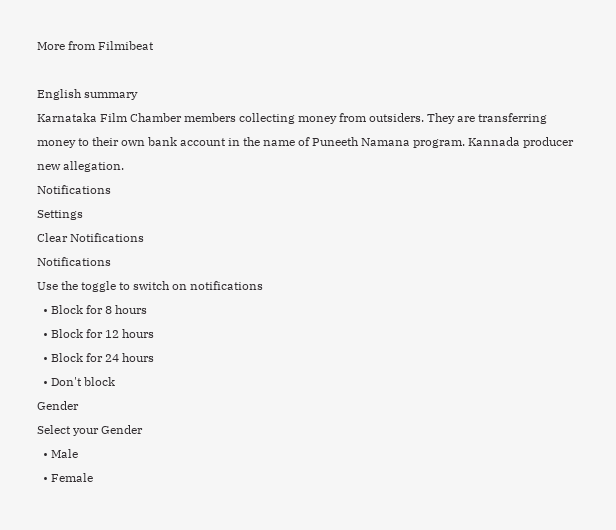More from Filmibeat

English summary
Karnataka Film Chamber members collecting money from outsiders. They are transferring money to their own bank account in the name of Puneeth Namana program. Kannada producer new allegation.
Notifications
Settings
Clear Notifications
Notifications
Use the toggle to switch on notifications
  • Block for 8 hours
  • Block for 12 hours
  • Block for 24 hours
  • Don't block
Gender
Select your Gender
  • Male
  • Female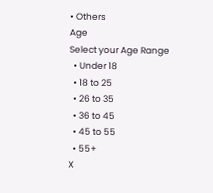• Others
Age
Select your Age Range
  • Under 18
  • 18 to 25
  • 26 to 35
  • 36 to 45
  • 45 to 55
  • 55+
X